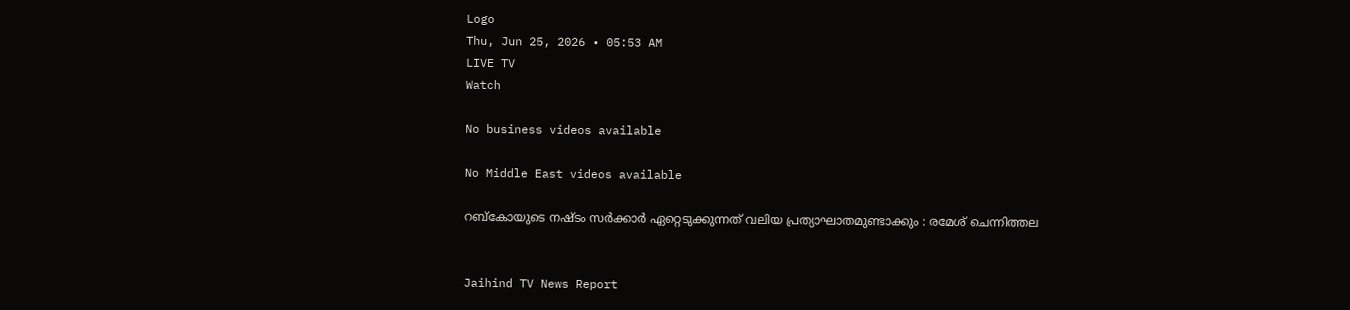Logo
Thu, Jun 25, 2026 • 05:53 AM
LIVE TV
Watch

No business videos available

No Middle East videos available

റബ്‌കോയുടെ നഷ്ടം സര്‍ക്കാര്‍ ഏറ്റെടുക്കുന്നത് വലിയ പ്രത്യാഘാതമുണ്ടാക്കും : രമേശ് ചെന്നിത്തല


Jaihind TV News Report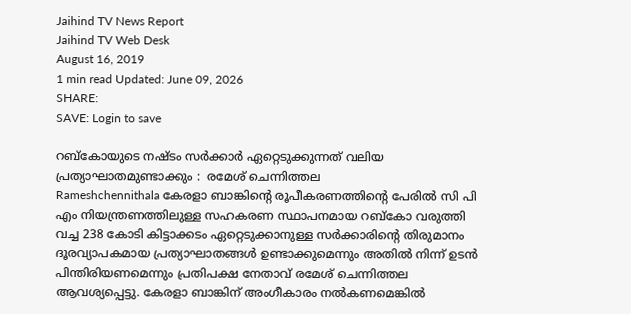Jaihind TV News Report
Jaihind TV Web Desk
August 16, 2019
1 min read Updated: June 09, 2026
SHARE:
SAVE: Login to save

റബ്‌കോയുടെ നഷ്ടം സര്‍ക്കാര്‍ ഏറ്റെടുക്കുന്നത് വലിയ പ്രത്യാഘാതമുണ്ടാക്കും :  രമേശ് ചെന്നിത്തല
Rameshchennithala കേരളാ ബാങ്കിന്‍റെ രൂപീകരണത്തിന്‍റെ പേരില്‍ സി പി എം നിയന്ത്രണത്തിലുള്ള സഹകരണ സ്ഥാപനമായ റബ്‌കോ വരുത്തി വച്ച 238 കോടി കിട്ടാക്കടം ഏറ്റെടുക്കാനുള്ള സര്‍ക്കാരിന്‍റെ തിരുമാനം ദൂരവ്യാപകമായ പ്രത്യാഘാതങ്ങള്‍ ഉണ്ടാക്കുമെന്നും അതില്‍ നിന്ന് ഉടന്‍ പിന്തിരിയണമെന്നും പ്രതിപക്ഷ നേതാവ് രമേശ് ചെന്നിത്തല ആവശ്യപ്പെട്ടു. കേരളാ ബാങ്കിന് അംഗീകാരം നല്‍കണമെങ്കില്‍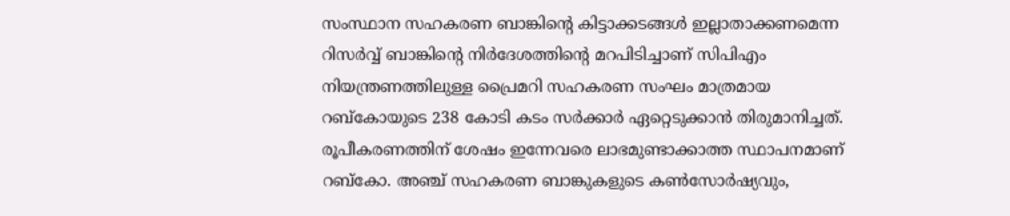സംസ്ഥാന സഹകരണ ബാങ്കിന്‍റെ കിട്ടാക്കടങ്ങള്‍ ഇല്ലാതാക്കണമെന്ന റിസര്‍വ്വ് ബാങ്കിന്‍റെ നിര്‍ദേശത്തിന്‍റെ മറപിടിച്ചാണ് സിപിഎം നിയന്ത്രണത്തിലുള്ള പ്രൈമറി സഹകരണ സംഘം മാത്രമായ റബ്‌കോയുടെ 238 കോടി കടം സര്‍ക്കാര്‍ ഏറ്റെടുക്കാന്‍ തിരുമാനിച്ചത്. രൂപീകരണത്തിന് ശേഷം ഇന്നേവരെ ലാഭമുണ്ടാക്കാത്ത സ്ഥാപനമാണ് റബ്‌കോ. അഞ്ച് സഹകരണ ബാങ്കുകളുടെ കണ്‍സോര്‍ഷ്യവും,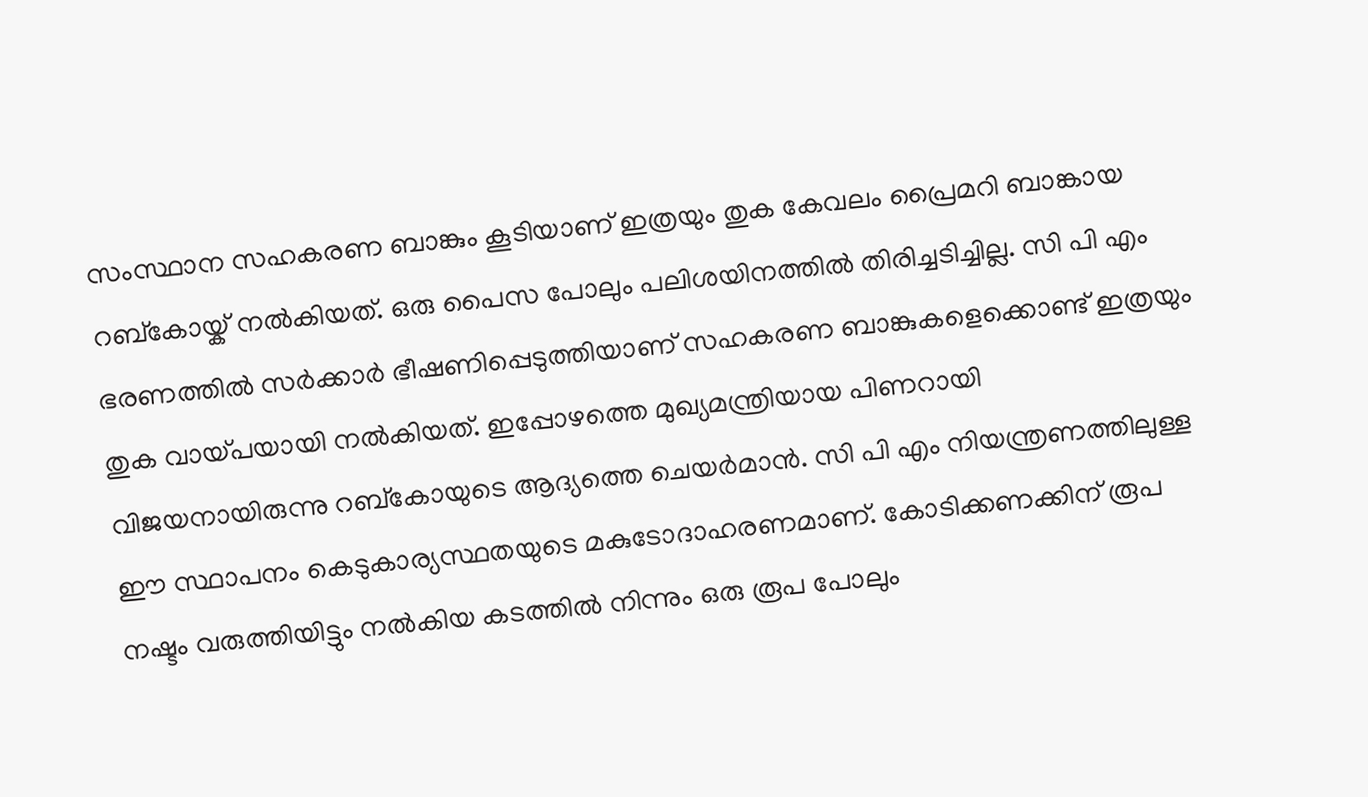സംസ്ഥാന സഹകരണ ബാങ്കും കൂടിയാണ് ഇത്രയും തുക കേവലം പ്രൈമറി ബാങ്കായ റബ്‌കോയ്ക് നല്‍കിയത്. ഒരു പൈസ പോലും പലിശയിനത്തില്‍ തിരിച്ചടിച്ചില്ല. സി പി എം ഭരണത്തില്‍ സര്‍ക്കാര്‍ ഭീഷണിപ്പെടുത്തിയാണ് സഹകരണ ബാങ്കുകളെക്കൊണ്ട് ഇത്രയും തുക വായ്പയായി നല്‍കിയത്. ഇപ്പോഴത്തെ മുഖ്യമന്ത്രിയായ പിണറായി വിജയനായിരുന്നു റബ്‌കോയുടെ ആദ്യത്തെ ചെയര്‍മാന്‍. സി പി എം നിയന്ത്രണത്തിലുള്ള ഈ സ്ഥാപനം കെടുകാര്യസ്ഥതയുടെ മകുടോദാഹരണമാണ്. കോടിക്കണക്കിന് രൂപ നഷ്ടം വരുത്തിയിട്ടും നല്‍കിയ കടത്തില്‍ നിന്നും ഒരു രൂപ പോലും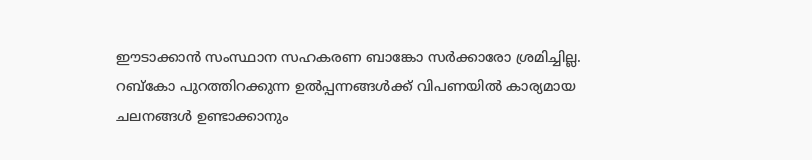ഈടാക്കാന്‍ സംസ്ഥാന സഹകരണ ബാങ്കോ സര്‍ക്കാരോ ശ്രമിച്ചില്ല. റബ്‌കോ പുറത്തിറക്കുന്ന ഉല്‍പ്പന്നങ്ങള്‍ക്ക് വിപണയില്‍ കാര്യമായ ചലനങ്ങള്‍ ഉണ്ടാക്കാനും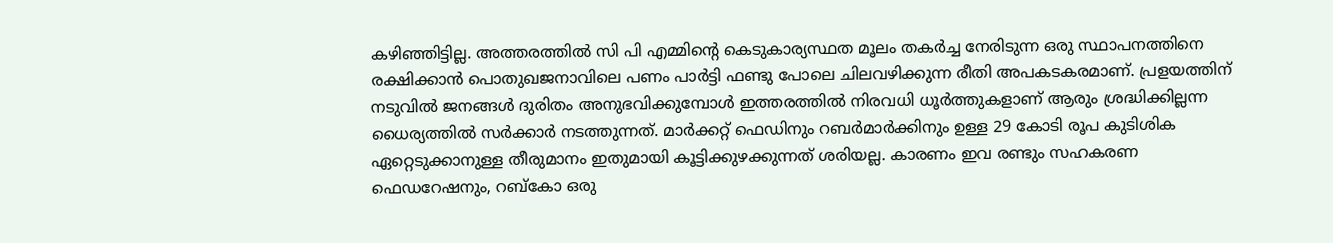കഴിഞ്ഞിട്ടില്ല. അത്തരത്തില്‍ സി പി എമ്മിന്‍റെ കെടുകാര്യസ്ഥത മൂലം തകര്‍ച്ച നേരിടുന്ന ഒരു സ്ഥാപനത്തിനെ രക്ഷിക്കാന്‍ പൊതുഖജനാവിലെ പണം പാര്‍ട്ടി ഫണ്ടു പോലെ ചിലവഴിക്കുന്ന രീതി അപകടകരമാണ്. പ്രളയത്തിന് നടുവില്‍ ജനങ്ങള്‍ ദുരിതം അനുഭവിക്കുമ്പോള്‍ ഇത്തരത്തില്‍ നിരവധി ധൂര്‍ത്തുകളാണ് ആരും ശ്രദ്ധിക്കില്ലന്ന ധൈര്യത്തില്‍ സര്‍ക്കാര്‍ നടത്തുന്നത്. മാര്‍ക്കറ്റ് ഫെഡിനും റബര്‍മാര്‍ക്കിനും ഉള്ള 29 കോടി രൂപ കുടിശിക ഏറ്റെടുക്കാനുള്ള തീരുമാനം ഇതുമായി കൂട്ടിക്കുഴക്കുന്നത് ശരിയല്ല. കാരണം ഇവ രണ്ടും സഹകരണ ഫെഡറേഷനും, റബ്‌കോ ഒരു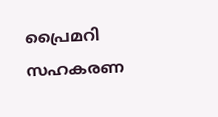പ്രൈമറി സഹകരണ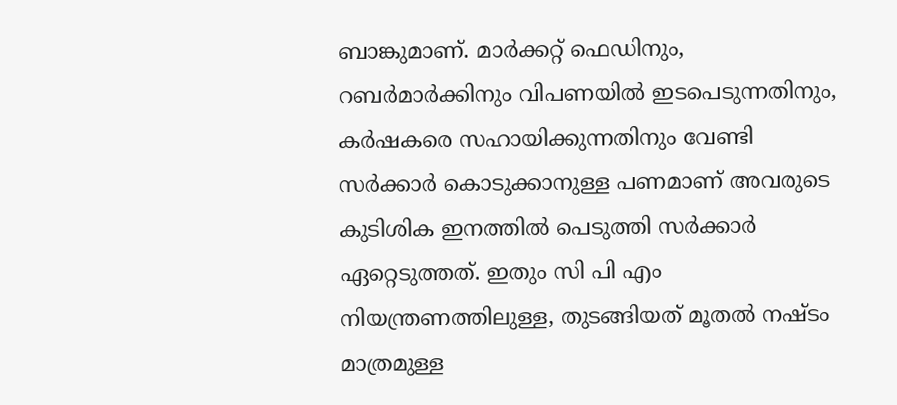ബാങ്കുമാണ്. മാര്‍ക്കറ്റ് ഫെഡിനും, റബര്‍മാര്‍ക്കിനും വിപണയില്‍ ഇടപെടുന്നതിനും, കര്‍ഷകരെ സഹായിക്കുന്നതിനും വേണ്ടി സര്‍ക്കാര്‍ കൊടുക്കാനുള്ള പണമാണ് അവരുടെ കുടിശിക ഇനത്തില്‍ പെടുത്തി സര്‍ക്കാര്‍ ഏറ്റെടുത്തത്. ഇതും സി പി എം നിയന്ത്രണത്തിലുള്ള, തുടങ്ങിയത് മൂതല്‍ നഷ്ടം മാത്രമുള്ള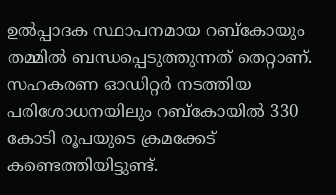ഉല്‍പ്പാദക സ്ഥാപനമായ റബ്‌കോയും തമ്മില്‍ ബന്ധപ്പെടുത്തുന്നത് തെറ്റാണ്. സഹകരണ ഓഡിറ്റര്‍ നടത്തിയ പരിശോധനയിലും റബ്‌കോയില്‍ 330 കോടി രൂപയുടെ ക്രമക്കേട് കണ്ടെത്തിയിട്ടുണ്ട്.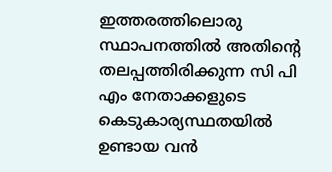ഇത്തരത്തിലൊരു സ്ഥാപനത്തില്‍ അതിന്റെ തലപ്പത്തിരിക്കുന്ന സി പി എം നേതാക്കളുടെ കെടുകാര്യസ്ഥതയില്‍ ഉണ്ടായ വന്‍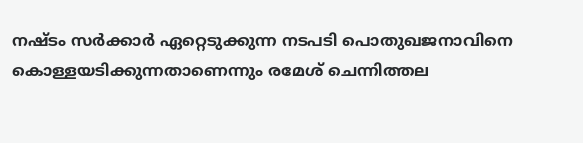നഷ്ടം സര്‍ക്കാര്‍ ഏറ്റെടുക്കുന്ന നടപടി പൊതുഖജനാവിനെ കൊള്ളയടിക്കുന്നതാണെന്നും രമേശ് ചെന്നിത്തല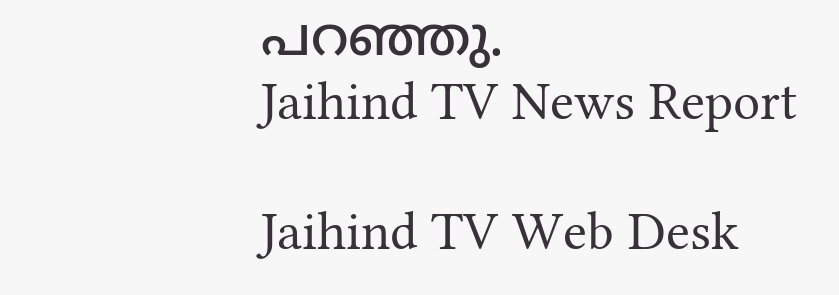പറഞ്ഞു.
Jaihind TV News Report

Jaihind TV Web Desk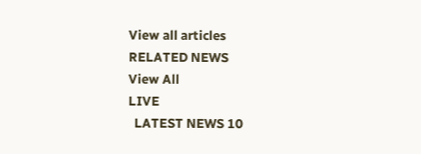View all articles
RELATED NEWS
View All
LIVE
  LATEST NEWS 10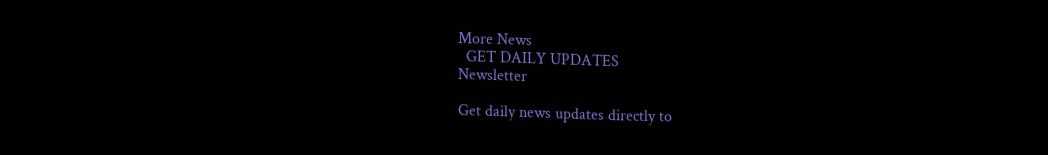More News
  GET DAILY UPDATES
Newsletter

Get daily news updates directly to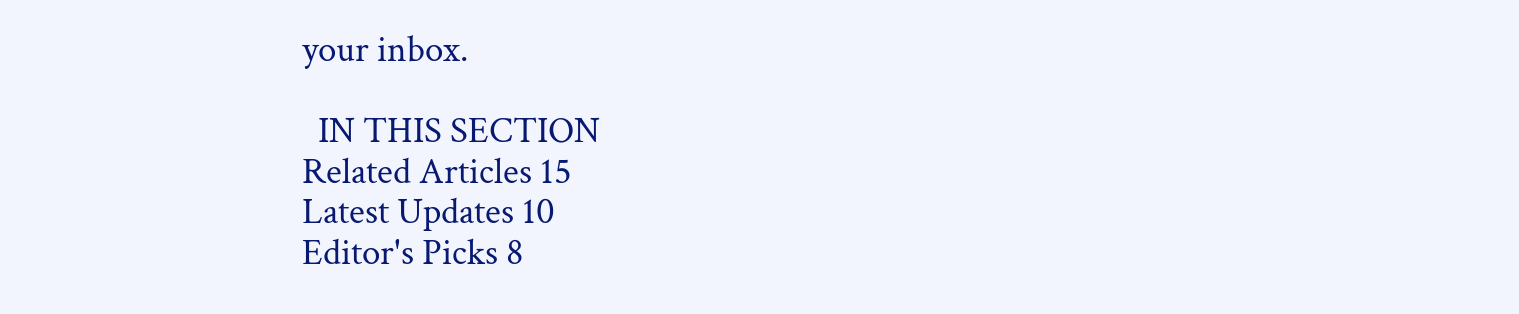your inbox.

  IN THIS SECTION
Related Articles 15
Latest Updates 10
Editor's Picks 8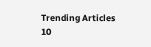Trending Articles 10